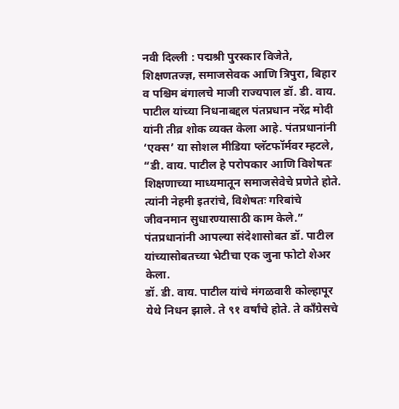नवी दिल्ली : पद्मश्री पुरस्कार विजेते, शिक्षणतज्ज्ञ, समाजसेवक आणि त्रिपुरा, बिहार व पश्चिम बंगालचे माजी राज्यपाल डॉ. डी. वाय. पाटील यांच्या निधनाबद्दल पंतप्रधान नरेंद्र मोदी यांनी तीव्र शोक व्यक्त केला आहे. पंतप्रधानांनी ‘एक्स’ या सोशल मीडिया प्लॅटफॉर्मवर म्हटले, “डी. वाय. पाटील हे परोपकार आणि विशेषतः शिक्षणाच्या माध्यमातून समाजसेवेचे प्रणेते होते. त्यांनी नेहमी इतरांचे, विशेषतः गरिबांचे जीवनमान सुधारण्यासाठी काम केले.” पंतप्रधानांनी आपल्या संदेशासोबत डॉ. पाटील यांच्यासोबतच्या भेटीचा एक जुना फोटो शेअर केला.
डॉ. डी. वाय. पाटील यांचे मंगळवारी कोल्हापूर येथे निधन झाले. ते ९१ वर्षांचे होते. ते काँग्रेसचे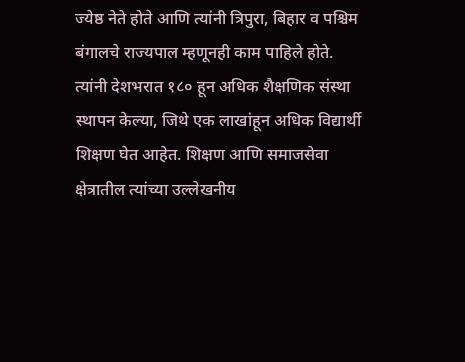ज्येष्ठ नेते होते आणि त्यांनी त्रिपुरा, बिहार व पश्चिम बंगालचे राज्यपाल म्हणूनही काम पाहिले होते. त्यांनी देशभरात १८० हून अधिक शैक्षणिक संस्था स्थापन केल्या, जिथे एक लाखांहून अधिक विद्यार्थी शिक्षण घेत आहेत. शिक्षण आणि समाजसेवा क्षेत्रातील त्यांच्या उल्लेखनीय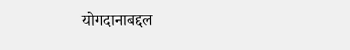योगदानाबद्दल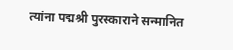त्यांना पद्मश्री पुरस्काराने सन्मानित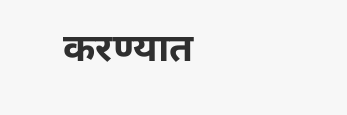करण्यात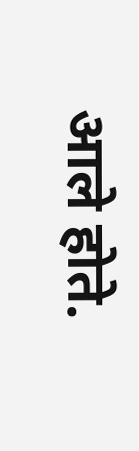आले होते.